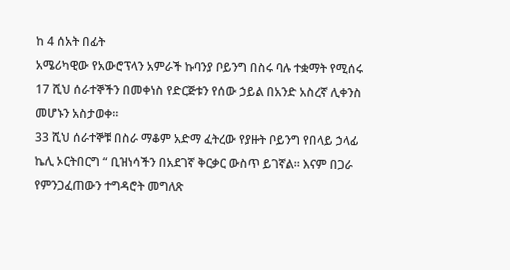ከ 4 ሰአት በፊት
አሜሪካዊው የአውሮፕላን አምራች ኩባንያ ቦይንግ በስሩ ባሉ ተቋማት የሚሰሩ 17 ሺህ ሰራተኞችን በመቀነስ የድርጅቱን የሰው ኃይል በአንድ አስረኛ ሊቀንስ መሆኑን አስታወቀ።
33 ሺህ ሰራተኞቹ በስራ ማቆም አድማ ፈትረው የያዙት ቦይንግ የበላይ ኃላፊ ኬሊ ኦርትበርግ “ ቢዝነሳችን በአደገኛ ቅርቃር ውስጥ ይገኛል። እናም በጋራ የምንጋፈጠውን ተግዳሮት መግለጽ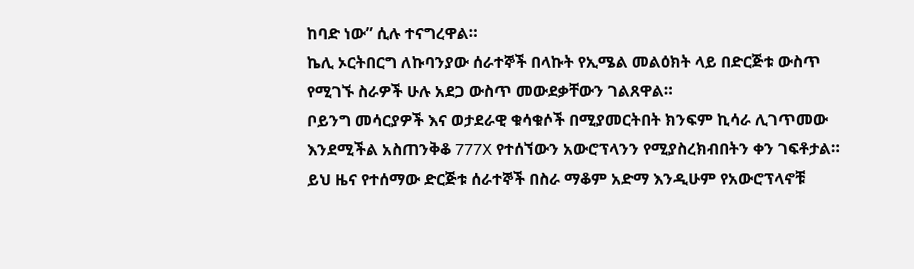ከባድ ነው” ሲሉ ተናግረዋል።
ኬሊ ኦርትበርግ ለኩባንያው ሰራተኞች በላኩት የኢሜል መልዕክት ላይ በድርጅቱ ውስጥ የሚገኙ ስራዎች ሁሉ አደጋ ውስጥ መውደቃቸውን ገልጸዋል።
ቦይንግ መሳርያዎች እና ወታደራዊ ቁሳቁሶች በሚያመርትበት ክንፍም ኪሳራ ሊገጥመው እንደሚችል አስጠንቅቆ 777X የተሰኘውን አውሮፕላንን የሚያስረክብበትን ቀን ገፍቶታል።
ይህ ዜና የተሰማው ድርጅቱ ሰራተኞች በስራ ማቆም አድማ እንዲሁም የአውሮፕላኖቹ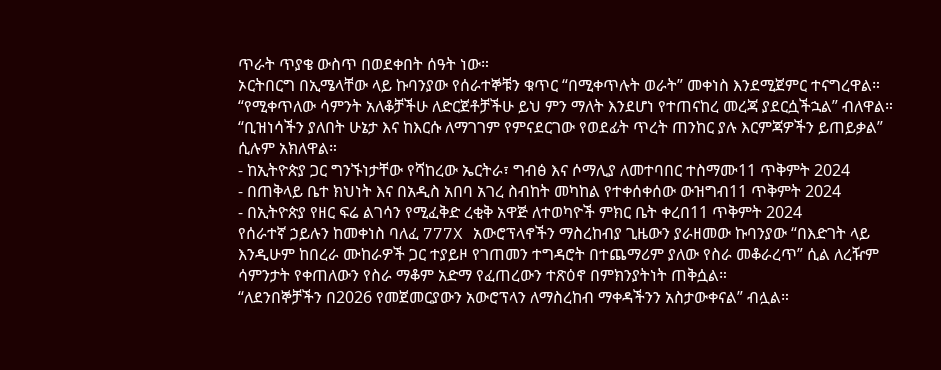ጥራት ጥያቄ ውስጥ በወደቀበት ሰዓት ነው።
ኦርትበርግ በኢሜላቸው ላይ ኩባንያው የሰራተኞቹን ቁጥር “በሚቀጥሉት ወራት” መቀነስ እንደሚጀምር ተናግረዋል።
“የሚቀጥለው ሳምንት አለቆቻችሁ ለድርጀቶቻችሁ ይህ ምን ማለት እንደሆነ የተጠናከረ መረጃ ያደርሷችኋል” ብለዋል።
“ቢዝነሳችን ያለበት ሁኔታ እና ከእርሱ ለማገገም የምናደርገው የወደፊት ጥረት ጠንከር ያሉ እርምጃዎችን ይጠይቃል” ሲሉም አክለዋል።
- ከኢትዮጵያ ጋር ግንኙነታቸው የሻከረው ኤርትራ፣ ግብፅ እና ሶማሊያ ለመተባበር ተስማሙ11 ጥቅምት 2024
- በጠቅላይ ቤተ ክህነት እና በአዲስ አበባ አገረ ስብከት መካከል የተቀሰቀሰው ውዝግብ11 ጥቅምት 2024
- በኢትዮጵያ የዘር ፍሬ ልገሳን የሚፈቅድ ረቂቅ አዋጅ ለተወካዮች ምክር ቤት ቀረበ11 ጥቅምት 2024
የሰራተኛ ኃይሉን ከመቀነስ ባለፈ 777X አውሮፕላኖችን ማስረከብያ ጊዜውን ያራዘመው ኩባንያው “በእድገት ላይ እንዲሁም ከበረራ ሙከራዎች ጋር ተያይዞ የገጠመን ተግዳሮት በተጨማሪም ያለው የስራ መቆራረጥ” ሲል ለረዥም ሳምንታት የቀጠለውን የስራ ማቆም አድማ የፈጠረውን ተጽዕኖ በምክንያትነት ጠቅሷል።
“ለደንበኞቻችን በ2026 የመጀመርያውን አውሮፕላን ለማስረከብ ማቀዳችንን አስታውቀናል” ብሏል።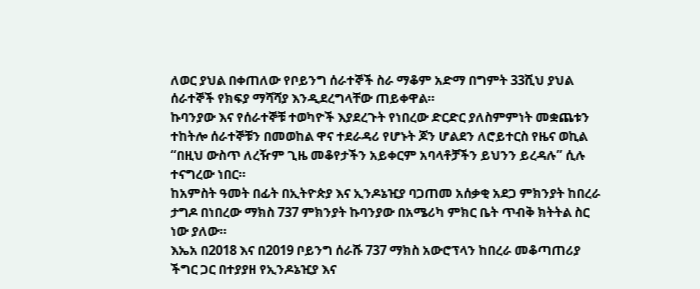ለወር ያህል በቀጠለው የቦይንግ ሰራተኞች ስራ ማቆም አድማ በግምት 33ሺህ ያህል ሰራተኞች የክፍያ ማሻሻያ እንዲደረግላቸው ጠይቀዋል።
ኩባንያው እና የሰራተኞቹ ተወካዮች እያደረጉት የነበረው ድርድር ያለስምምነት መቋጨቱን ተከትሎ ሰራተኞቹን በመወከል ዋና ተደራዳሪ የሆኑት ጆን ሆልደን ለሮይተርስ የዜና ወኪል “በዚህ ውስጥ ለረዥም ጊዜ መቆየታችን አይቀርም አባላቶቻችን ይህንን ይረዳሉ” ሲሉ ተናግረው ነበር።
ከአምስት ዓመት በፊት በኢትዮጵያ እና ኢንዶኔዢያ ባጋጠመ አሰቃቂ አደጋ ምክንያት ከበረራ ታግዶ በነበረው ማክስ 737 ምክንያት ኩባንያው በአሜሪካ ምክር ቤት ጥብቅ ክትትል ስር ነው ያለው።
እኤአ በ2018 እና በ2019 ቦይንግ ሰራሹ 737 ማክስ አውሮፕላን ከበረራ መቆጣጠሪያ ችግር ጋር በተያያዘ የኢንዶኔዢያ እና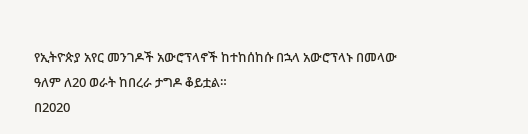የኢትዮጵያ አየር መንገዶች አውሮፕላኖች ከተከሰከሱ በኋላ አውሮፕላኑ በመላው ዓለም ለ20 ወራት ከበረራ ታግዶ ቆይቷል።
በ2020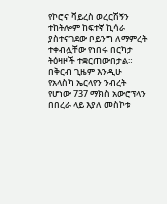የኮሮና ቫይረስ ወረርሽኝን ተከትሎም ከፍተኛ ኪሳራ ያስተናገደው ቦይንግ ለማምረት ተቀብሏቸው የነበሩ በርካታ ትዕዛዞች ተቋርጠውበታል።
በቅርብ ጊዜም እንዲሁ የአላስካ ኤርላየን ንብረት የሆነው 737 ማክስ አውሮፕላን በበረራ ላይ እያለ መስኮቱ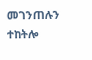መገንጠሉን ተከትሎ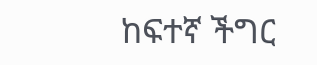ከፍተኛ ችግር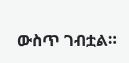ውስጥ ገብቷል።